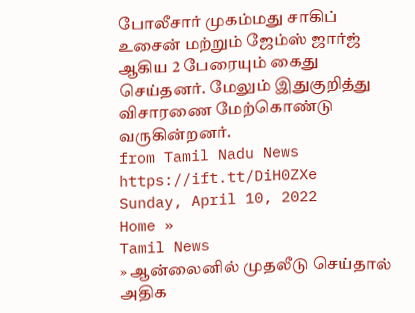போலீசார் முகம்மது சாகிப் உசைன் மற்றும் ஜேம்ஸ் ஜார்ஜ் ஆகிய 2 பேரையும் கைது செய்தனர். மேலும் இதுகுறித்து விசாரணை மேற்கொண்டு வருகின்றனர்.
from Tamil Nadu News https://ift.tt/DiH0ZXe
Sunday, April 10, 2022
Home »
Tamil News
» ஆன்லைனில் முதலீடு செய்தால் அதிக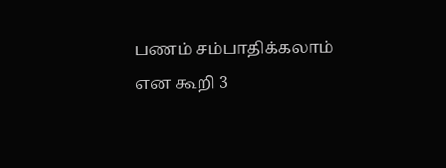பணம் சம்பாதிக்கலாம் என கூறி 3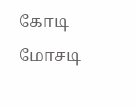கோடி மோசடி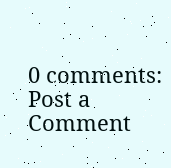0 comments:
Post a Comment